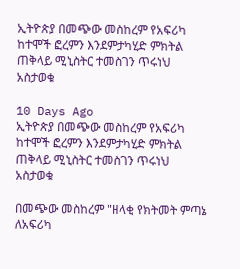ኢትዮጵያ በመጭው መስከረም የአፍሪካ ከተሞች ፎረምን እንደምታካሂድ ምክትል ጠቅላይ ሚኒስትር ተመስገን ጥሩነህ አስታወቁ

10 Days Ago
ኢትዮጵያ በመጭው መስከረም የአፍሪካ ከተሞች ፎረምን እንደምታካሂድ ምክትል ጠቅላይ ሚኒስትር ተመስገን ጥሩነህ አስታወቁ

በመጭው መስከረም "ዘላቂ የክትመት ምጣኔ ለአፍሪካ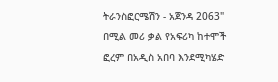ትራንስፎርሜሽን - አጀንዳ 2063" በሚል መሪ ቃል የአፍሪካ ከተሞች ፎረም በአዲስ አበባ እንደሚካሄድ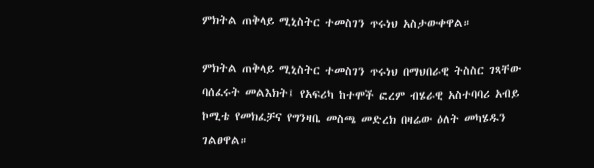ምክትል ጠቅላይ ሚኒስትር ተመስገን ጥሩነህ አስታውቀዋል።

ምክትል ጠቅላይ ሚኒስትር ተመስገን ጥሩነህ በማህበራዊ ትስስር ገጻቸው ባሰፈሩት መልእክት፤ የአፍሪካ ከተሞች ፎረም ብሄራዊ አስተባባሪ አብይ ኮሚቴ የመክፈቻና የግንዛቤ መስጫ መድረክ በዛሬው ዕለት መካሄዱን ገልፀዋል።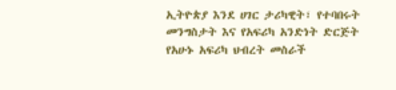ኢትዮጵያ እንደ ሀገር ታሪካዊት፣ የተባበሩት መንግስታት እና የአፍሪካ አንድነት ድርጅት የአሁኑ አፍሪካ ህብረት መስራች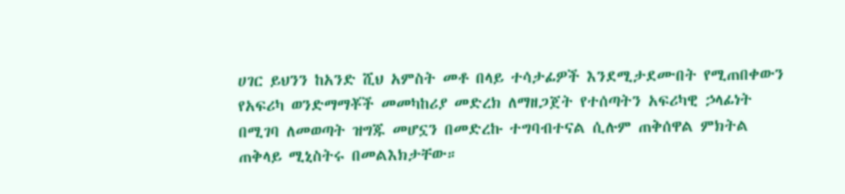ሀገር ይህንን ከአንድ ሺህ አምስት መቶ በላይ ተሳታፊዎች እንደሚታደሙበት የሚጠበቀውን የአፍሪካ ወንድማማቾች መመካከሪያ መድረክ ለማዘጋጀት የተሰጣትን አፍሪካዊ ኃላፊነት በሚገባ ለመወጣት ዝግጁ መሆኗን በመድረኩ ተግባብተናል ሲሉም ጠቅሰዋል ምክትል ጠቅላይ ሚኒስትሩ በመልእክታቸው።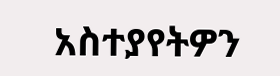አስተያየትዎን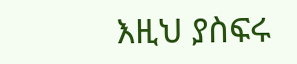እዚህ ያስፍሩ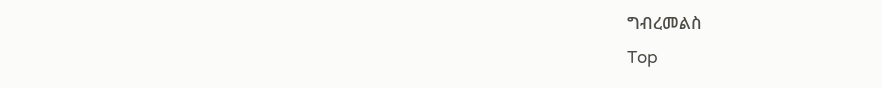ግብረመልስ
Top